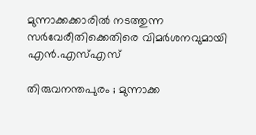മുന്നാക്കക്കാരില്‍ നടത്തുന്ന സര്‍വേരീതിക്കെതിരെ വിമര്‍ശനവുമായി എന്‍.എസ്‌എസ്‌

തിരുവനന്തപുരം ; മുന്നാക്ക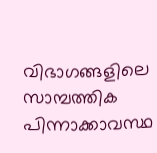വിഭാഗങ്ങളിലെ സാമ്പത്തിക പിന്നാക്കാവസ്ഥ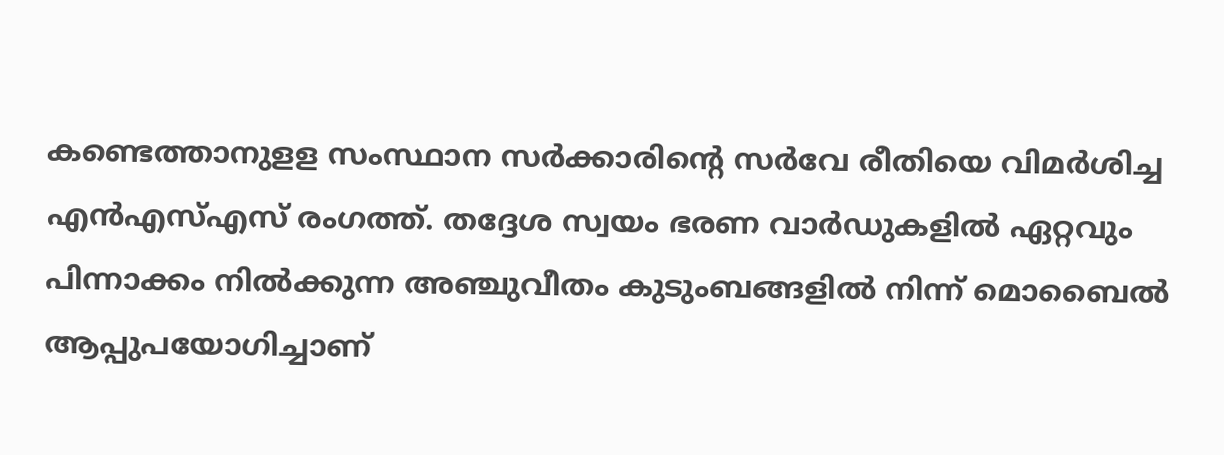കണ്ടെത്താനുളള സംസ്ഥാന സര്‍ക്കാരിന്റെ സര്‍വേ രീതിയെ വിമര്‍ശിച്ച എന്‍എസ്‌എസ്‌ രംഗത്ത്‌. തദ്ദേശ സ്വയം ഭരണ വാര്‍ഡുകളില്‍ ഏറ്റവും പിന്നാക്കം നില്‍ക്കുന്ന അഞ്ചുവീതം കുടുംബങ്ങളില്‍ നിന്ന്‌ മൊബൈല്‍ ആപ്പുപയോഗിച്ചാണ്‌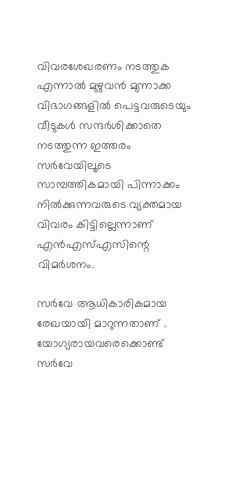വിവരശേഖരണം നടത്തുക എന്നാല്‍ മുഴുവന്‍ മുന്നാക്ക വിഭാഗങ്ങളില്‍ പെട്ടവരുടെയും വീടുകള്‍ സന്ദര്‍ശിക്കാതെ നടത്തുന്ന ഇത്തരം സര്‍വേയിലൂടെ സാമ്പത്തികമായി പിന്നാക്കം നില്‍ക്കുന്നവരുടെ വ്യക്തമായ വിവരം കിട്ടില്ലെന്നാണ്‌ എന്‍എസ്‌എസിന്റെ വിമര്‍ശനം.

സര്‍വേ ആധികാരികമായ രേഖയായി മാറുന്നതാണ്‌ . യോഗ്യരായവരെക്കൊണ്ട്‌ സര്‍വേ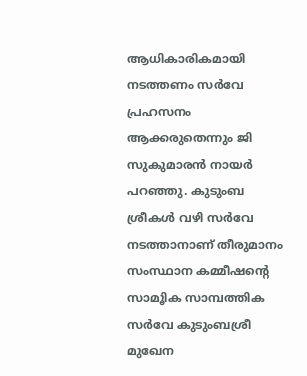ആധികാരികമായി നടത്തണം സര്‍വേ പ്രഹസനം ആക്കരുതെന്നും ജി സുകുമാരന്‍ നായര്‍ പറഞ്ഞു. കുടുംബ ശ്രീകള്‍ വഴി സര്‍വേ നടത്താനാണ്‌ തീരുമാനം സംസ്ഥാന കമ്മീഷന്റെ സാമൂിക സാമ്പത്തിക സര്‍വേ കുടുംബശ്രീ മുഖേന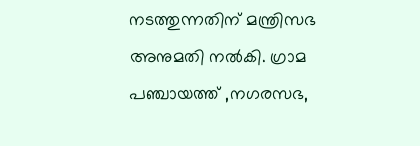നടത്തുന്നതിന്‌ മന്ത്രിസഭ അനുമതി നല്‍കി. ഗ്രാമ പഞ്ചായത്ത്‌ ,നഗരസഭ,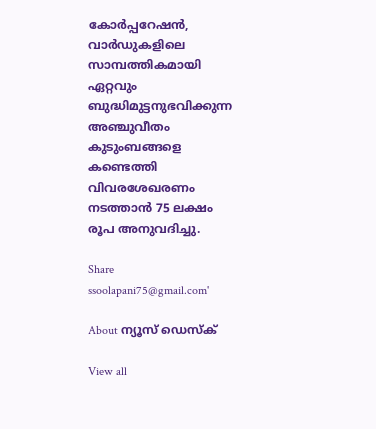കോര്‍പ്പറേഷന്‍, വാര്‍ഡുകളിലെ സാമ്പത്തികമായി ഏറ്റവും ബുദ്ധിമുട്ടനുഭവിക്കുന്ന അഞ്ചുവീതം കുടുംബങ്ങളെ കണ്ടെത്തി വിവരശേഖരണം നടത്താന്‍ 75 ലക്ഷം രൂപ അനുവദിച്ചു.

Share
ssoolapani75@gmail.com'

About ന്യൂസ് ഡെസ്ക്

View all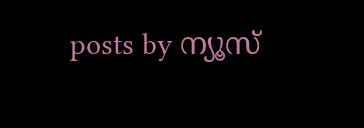posts by ന്യൂസ്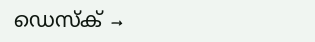ഡെസ്ക് →